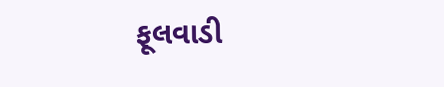ફૂલવાડી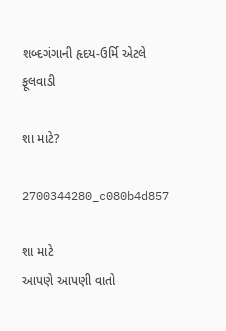શબ્દગંગાની હૃદય-ઉર્મિ એટલે ફૂલવાડી

શા માટે?

2700344280_c080b4d857

શા માટે
આપણે આપણી વાતો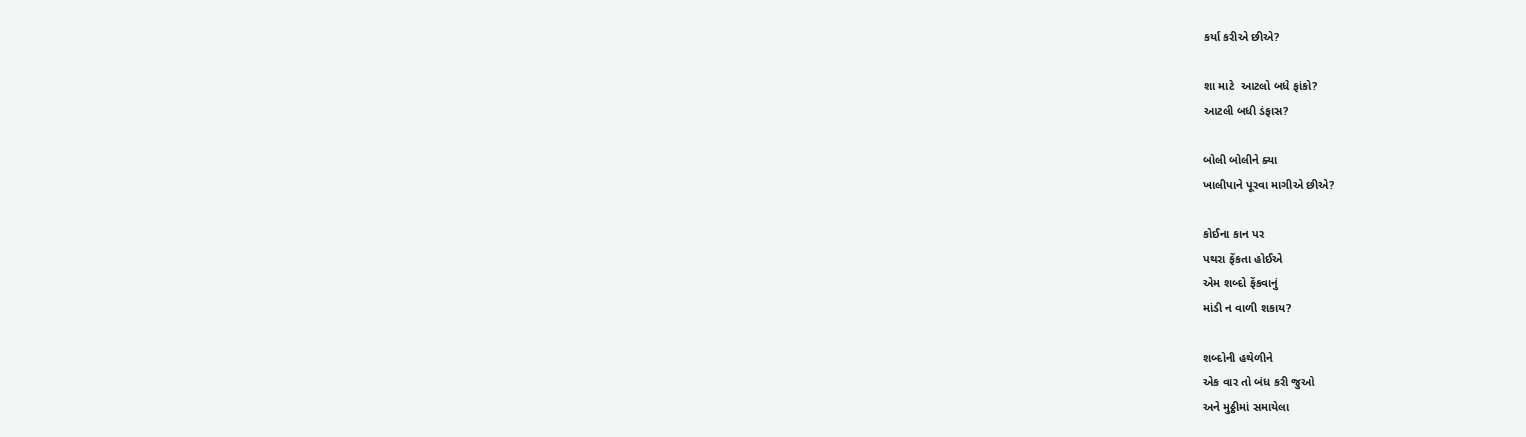કર્યા કરીએ છીએ?

શા માટે  આટલો બધે ફાંકો?
આટલી બધી ડંફાસ?

બોલી બોલીને ક્યા
ખાલીપાને પૂરવા માગીએ છીએ?

કોઈના કાન પર
પથરા ફેંકતા હોઈએ
એમ શબ્દો ફેંકવાનું
માંડી ન વાળી શકાય?

શબ્દોની હથેળીને
એક વાર તો બંધ કરી જુઓ
અને મુઠ્ઠીમાં સમાયેલા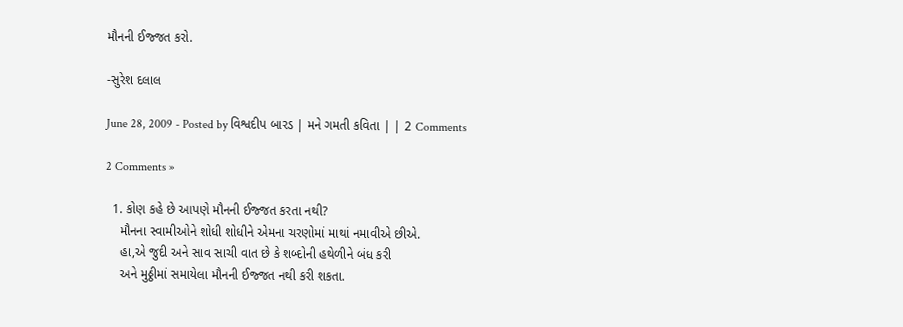મૌનની ઈજ્જત કરો.

-સુરેશ દલાલ

June 28, 2009 - Posted by વિશ્વદીપ બારડ | મને ગમતી કવિતા | | 2 Comments

2 Comments »

  1. કોણ કહે છે આપણે મૌનની ઈજ્જત કરતા નથી?
    મૌનના સ્વામીઓને શોધી શોધીને એમના ચરણોમાં માથાં નમાવીએ છીએ.
    હા,એ જુદી અને સાવ સાચી વાત છે કે શબ્દોની હથેળીને બંધ કરી
    અને મુઠ્ઠીમાં સમાયેલા મૌનની ઈજ્જત નથી કરી શકતા.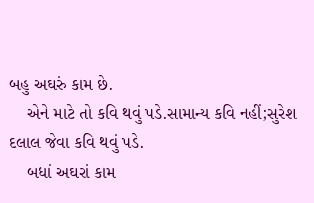બહુ અઘરું કામ છે.
    એને માટે તો કવિ થવું પડે.સામાન્ય કવિ નહીં;સુરેશ દલાલ જેવા કવિ થવું પડે.
    બધાં અઘરાં કામ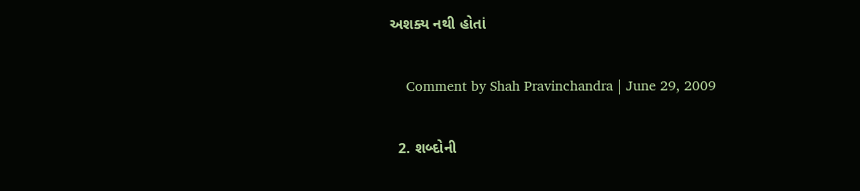અશક્ય નથી હોતાં

    Comment by Shah Pravinchandra | June 29, 2009

  2. શબ્દોની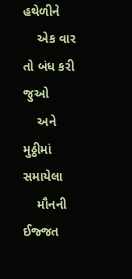હથેળીને
    એક વાર તો બંધ કરી જુઓ
    અને મુઠ્ઠીમાં સમાયેલા
    મૌનની ઈજ્જત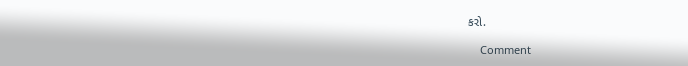કરો.

    Comment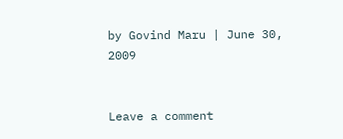by Govind Maru | June 30, 2009


Leave a comment